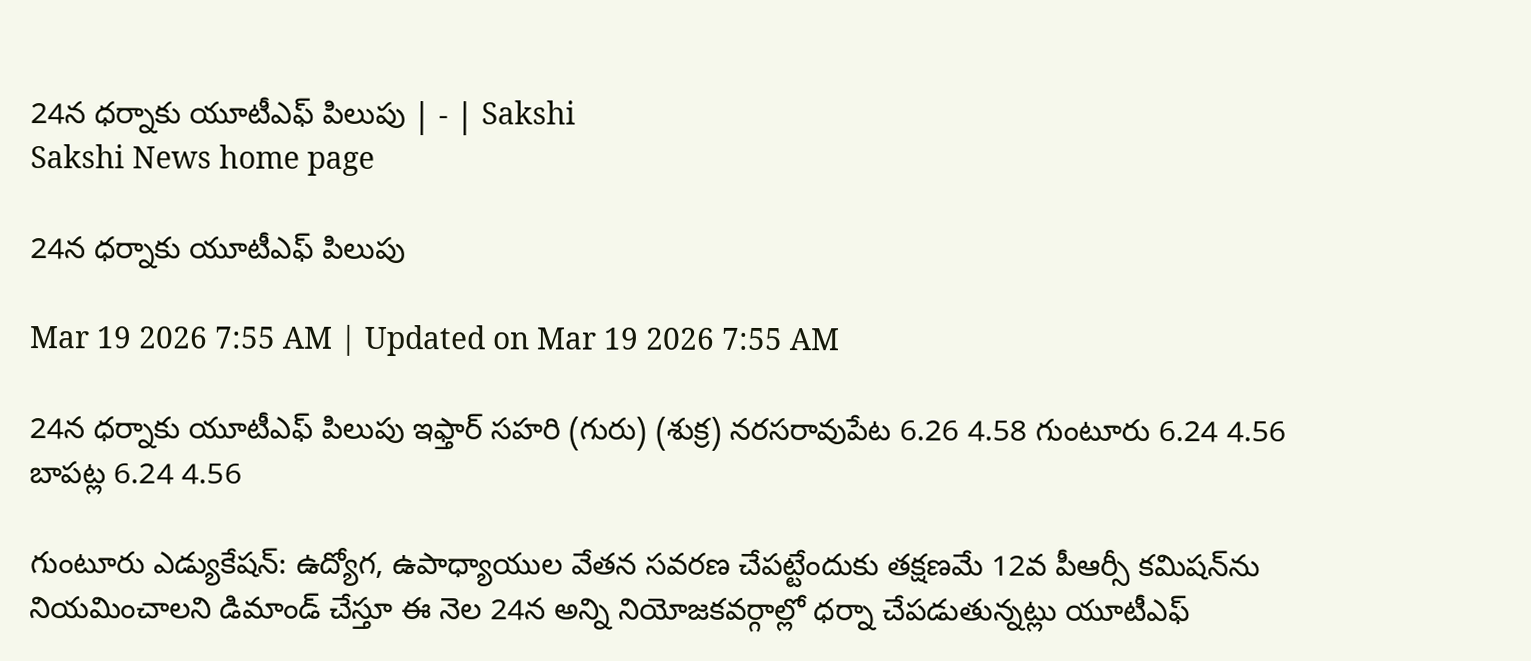24న ధర్నాకు యూటీఎఫ్‌ పిలుపు | - | Sakshi
Sakshi News home page

24న ధర్నాకు యూటీఎఫ్‌ పిలుపు

Mar 19 2026 7:55 AM | Updated on Mar 19 2026 7:55 AM

24న ధర్నాకు యూటీఎఫ్‌ పిలుపు ఇఫ్తార్‌ సహరి (గురు) (శుక్ర) నరసరావుపేట 6.26 4.58 గుంటూరు 6.24 4.56 బాపట్ల 6.24 4.56

గుంటూరు ఎడ్యుకేషన్‌: ఉద్యోగ, ఉపాధ్యాయుల వేతన సవరణ చేపట్టేందుకు తక్షణమే 12వ పీఆర్సీ కమిషన్‌ను నియమించాలని డిమాండ్‌ చేస్తూ ఈ నెల 24న అన్ని నియోజకవర్గాల్లో ధర్నా చేపడుతున్నట్లు యూటీఎఫ్‌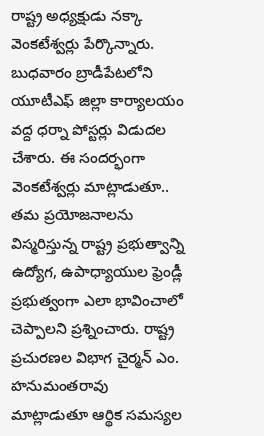రాష్ట్ర అధ్యక్షుడు నక్కా వెంకటేశ్వర్లు పేర్కొన్నారు. బుధవారం బ్రాడీపేటలోని యూటీఎఫ్‌ జిల్లా కార్యాలయం వద్ద ధర్నా పోస్టర్లు విడుదల చేశారు. ఈ సందర్భంగా వెంకటేశ్వర్లు మాట్లాడుతూ.. తమ ప్రయోజనాలను విస్మరిస్తున్న రాష్ట్ర ప్రభుత్వాన్ని ఉద్యోగ, ఉపాధ్యాయుల ఫ్రెండ్లీ ప్రభుత్వంగా ఎలా భావించాలో చెప్పాలని ప్రశ్నించారు. రాష్ట్ర ప్రచురణల విభాగ చైర్మన్‌ ఎం. హనుమంతరావు మాట్లాడుతూ ఆర్థిక సమస్యల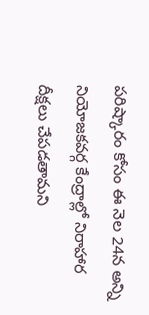పరిష్కారం కోసం ఈ నెల 24న అన్ని నియోజకవర్గ కేంద్రాల్లో నిరాహార దీక్షలు చేపడతామని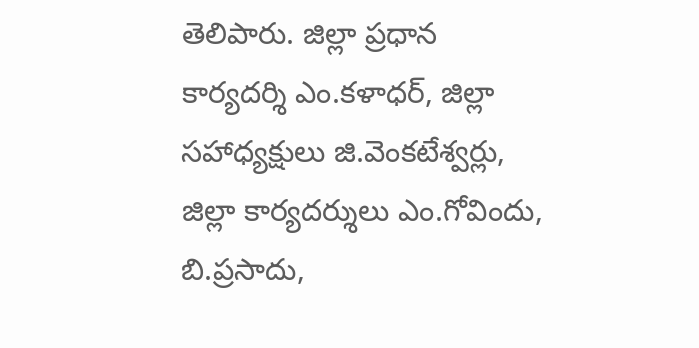తెలిపారు. జిల్లా ప్రధాన కార్యదర్శి ఎం.కళాధర్‌, జిల్లా సహాధ్యక్షులు జి.వెంకటేశ్వర్లు, జిల్లా కార్యదర్శులు ఎం.గోవిందు, బి.ప్రసాదు,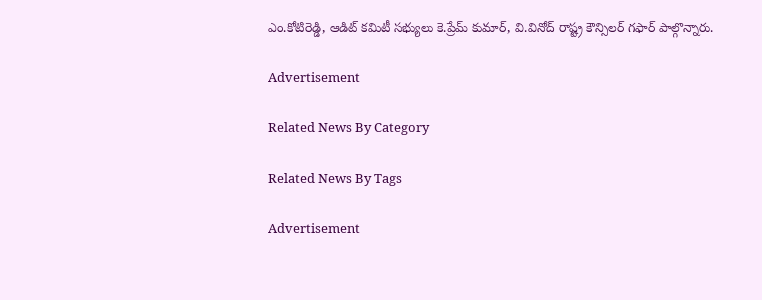ఎం.కోటిరెడ్డి, ఆడిట్‌ కమిటీ సభ్యులు కె.ప్రేమ్‌ కుమార్‌, వి.వినోద్‌ రాష్ట్ర కౌన్సిలర్‌ గఫార్‌ పాల్గొన్నారు.

Advertisement

Related News By Category

Related News By Tags

Advertisement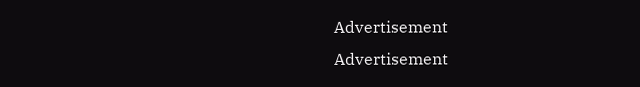Advertisement
Advertisement